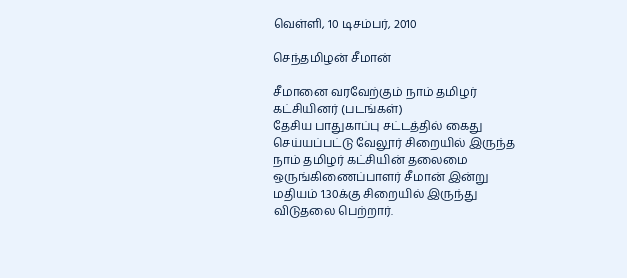வெள்ளி, 10 டிசம்பர், 2010

செந்தமிழன் சீமான்

சீமானை வரவேற்கும் நாம் தமிழர் கட்சியினர் (படங்கள்)
தேசிய பாதுகாப்பு சட்டத்தில் கைது செய்யப்பட்டு வேலூர் சிறையில் இருந்த நாம் தமிழர் கட்சியின் தலைமை ஒருங்கிணைப்பாளர் சீமான் இன்று மதியம் 1.30க்கு சிறையில் இருந்து விடுதலை பெற்றார்.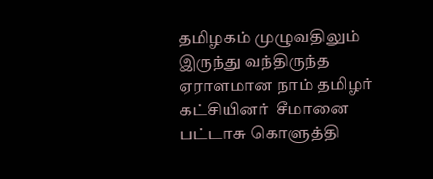தமிழகம் முழுவதிலும் இருந்து வந்திருந்த ஏராளமான நாம் தமிழர் கட்சியினர்  சீமானை பட்டாசு கொளுத்தி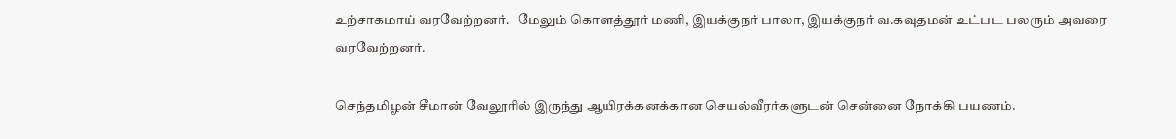உற்சாகமாய் வரவேற்றனர்.   மேலும் கொளத்தூர் மணி, இயக்குநர் பாலா, இயக்குநர் வ.கவுதமன் உட்பட பலரும் அவரை வரவேற்றனர்.

செந்தமிழன் சீமான் வேலூரில் இருந்து ஆயிரக்கனக்கான செயல்வீரர்களுடன் சென்னை நோக்கி பயணம்.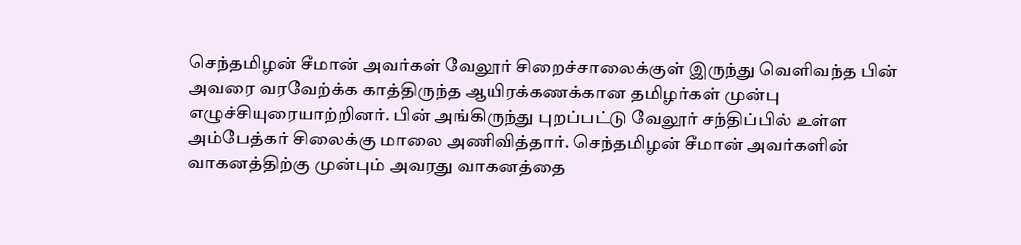செந்தமிழன் சீமான் அவர்கள் வேலூர் சிறைச்சாலைக்குள் இருந்து வெளிவந்த பின் அவரை வரவேற்க்க காத்திருந்த ஆயிரக்கணக்கான தமிழர்கள் முன்பு எழுச்சியுரையாற்றினர். பின் அங்கிருந்து புறப்பட்டு வேலூர் சந்திப்பில் உள்ள அம்பேத்கர் சிலைக்கு மாலை அணிவித்தார். செந்தமிழன் சீமான் அவர்களின் வாகனத்திற்கு முன்பும் அவரது வாகனத்தை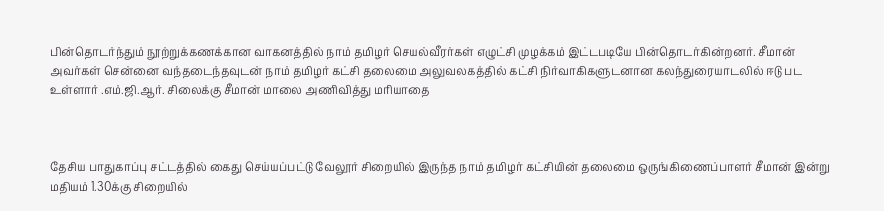பின்தொடர்ந்தும் நூற்றுக்கணக்கான வாகனத்தில் நாம் தமிழர் செயல்வீரர்கள் எழுட்சி முழக்கம் இட்டபடியே பின்தொடர்கின்றனர். சீமான் அவர்கள் சென்னை வந்தடைந்தவுடன் நாம் தமிழர் கட்சி தலைமை அலுவலகத்தில் கட்சி நிர்வாகிகளுடனான கலந்துரையாடலில் ஈடு பட உள்ளார் .எம்.ஜி.ஆர். சிலைக்கு சீமான் மாலை அணிவித்து மரியாதை



தேசிய பாதுகாப்பு சட்டத்தில் கைது செய்யப்பட்டு வேலூர் சிறையில் இருந்த நாம் தமிழர் கட்சியின் தலைமை ஒருங்கிணைப்பாளர் சீமான் இன்று மதியம் 1.30க்கு சிறையில்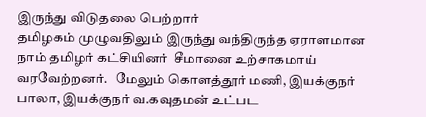இருந்து விடுதலை பெற்றார்
தமிழகம் முழுவதிலும் இருந்து வந்திருந்த ஏராளமான நாம் தமிழர் கட்சியினர்  சீமானை உற்சாகமாய் வரவேற்றனர்.   மேலும் கொளத்தூர் மணி, இயக்குநர் பாலா, இயக்குநர் வ.கவுதமன் உட்பட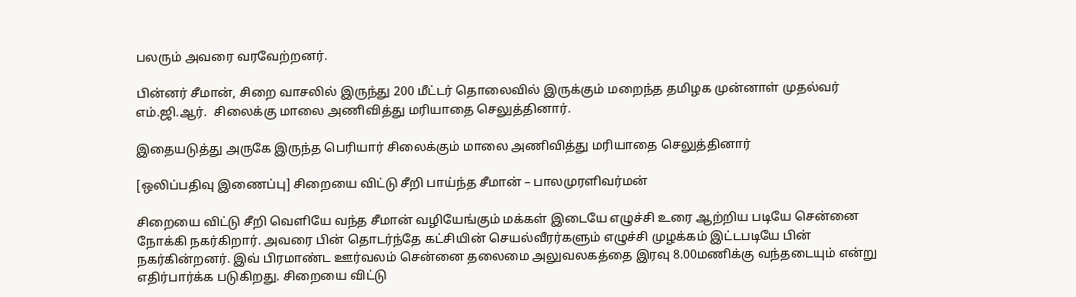பலரும் அவரை வரவேற்றனர்.

பின்னர் சீமான், சிறை வாசலில் இருந்து 200 மீட்டர் தொலைவில் இருக்கும் மறைந்த தமிழக முன்னாள் முதல்வர்  எம்.ஜி.ஆர்.  சிலைக்கு மாலை அணிவித்து மரியாதை செலுத்தினார்.

இதையடுத்து அருகே இருந்த பெரியார் சிலைக்கும் மாலை அணிவித்து மரியாதை செலுத்தினார்

[ஒலிப்பதிவு இணைப்பு] சிறையை விட்டு சீறி பாய்ந்த சீமான் – பாலமுரளிவர்மன்

சிறையை விட்டு சீறி வெளியே வந்த சீமான் வழியேங்கும் மக்கள் இடையே எழுச்சி உரை ஆற்றிய படியே சென்னை நோக்கி நகர்கிறார். அவரை பின் தொடர்ந்தே கட்சியின் செயல்வீரர்களும் எழுச்சி முழக்கம் இட்டபடியே பின் நகர்கின்றனர். இவ் பிரமாண்ட ஊர்வலம் சென்னை தலைமை அலுவலகத்தை இரவு 8.00மணிக்கு வந்தடையும் என்று எதிர்பார்க்க படுகிறது. சிறையை விட்டு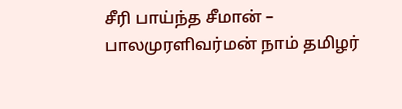சீரி பாய்ந்த சீமான் – பாலமுரளிவர்மன் நாம் தமிழர்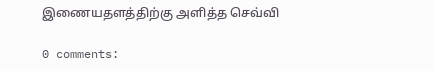இணையதளத்திற்கு அளித்த செவ்வி

0 comments: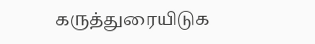கருத்துரையிடுக